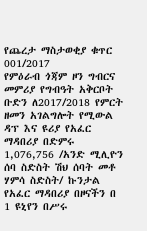የጨረታ ማስታወቂያ ቁጥር 001/2017
የምዕራብ ጎጃም ዞን ግብርና መምሪያ የግብዓት አቅርቦት ቡድን ለ2017/2018 የምርት ዘመን አገልግሎት የሚውል ዳፕ እና ዩሪያ የአፈር ማዳበሪያ በድምሩ 1,076,756 /አንድ ሚሊዮን ሰባ ስድስት ሽህ ሰባት መቶ ሃምሳ ስድስት/ ኩንታል የአፈር ማዳበሪያ በዞናችን በ 1 ዩኒየን በሥሩ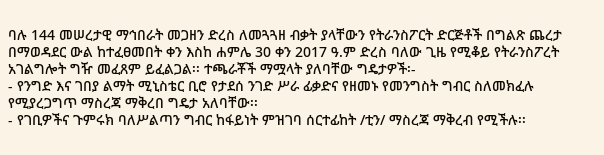ባሉ 144 መሠረታዊ ማኅበራት መጋዘን ድረስ ለመጓጓዘ ብቃት ያላቸውን የትራንስፖርት ድርጅቶች በግልጽ ጨረታ በማወዳደር ውል ከተፈፀመበት ቀን እስከ ሐምሌ 30 ቀን 2017 ዓ.ም ድረስ ባለው ጊዜ የሚቆይ የትራንስፖረት አገልግሎት ግዥ መፈጸም ይፈልጋል፡፡ ተጫራቾች ማሟላት ያለባቸው ግዴታዎች፡-
- የንግድ እና ገበያ ልማት ሚኒስቴር ቢሮ የታደሰ ንገድ ሥራ ፊቃድና የዘመኑ የመንግስት ግብር ስለመክፈሉ የሚያረጋግጥ ማስረጃ ማቅረበ ግዴታ አለባቸው፡፡
- የገቢዎችና ጉምሩክ ባለሥልጣን ግብር ከፋይነት ምዝገባ ሰርተፊከት /ቲን/ ማስረጃ ማቅረብ የሚችሉ፡፡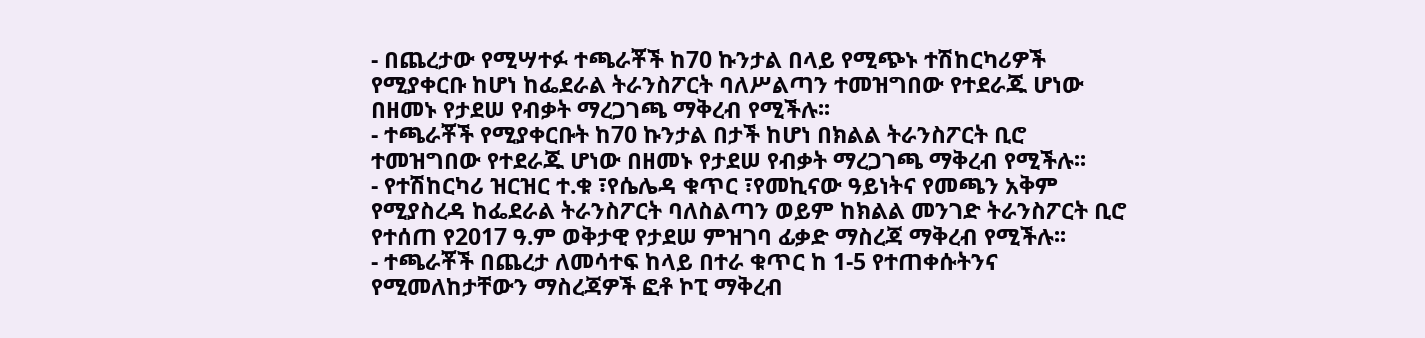- በጨረታው የሚሣተፉ ተጫራቾች ከ70 ኩንታል በላይ የሚጭኑ ተሽከርካሪዎች የሚያቀርቡ ከሆነ ከፌደራል ትራንስፖርት ባለሥልጣን ተመዝግበው የተደራጁ ሆነው በዘመኑ የታደሠ የብቃት ማረጋገጫ ማቅረብ የሚችሉ፡፡
- ተጫራቾች የሚያቀርቡት ከ70 ኩንታል በታች ከሆነ በክልል ትራንስፖርት ቢሮ ተመዝግበው የተደራጁ ሆነው በዘመኑ የታደሠ የብቃት ማረጋገጫ ማቅረብ የሚችሉ፡፡
- የተሽከርካሪ ዝርዝር ተ.ቁ ፣የሴሌዳ ቁጥር ፣የመኪናው ዓይነትና የመጫን አቅም የሚያስረዳ ከፌደራል ትራንስፖርት ባለስልጣን ወይም ከክልል መንገድ ትራንስፖርት ቢሮ የተሰጠ የ2017 ዓ.ም ወቅታዊ የታደሠ ምዝገባ ፊቃድ ማስረጃ ማቅረብ የሚችሉ፡፡
- ተጫራቾች በጨረታ ለመሳተፍ ከላይ በተራ ቁጥር ከ 1-5 የተጠቀሱትንና የሚመለከታቸውን ማስረጃዎች ፎቶ ኮፒ ማቅረብ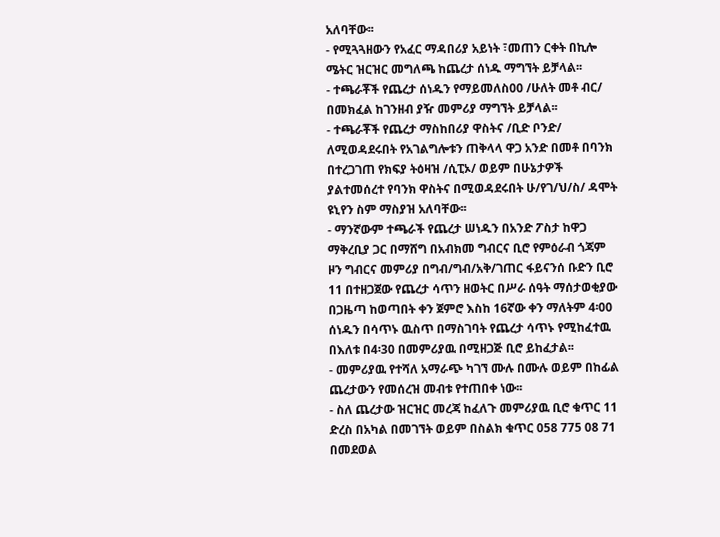አለባቸው፡፡
- የሚጓጓዘውን የአፈር ማዳበሪያ አይነት ፣መጠን ርቀት በኪሎ ሜትር ዝርዝር መግለጫ ከጨረታ ሰነዱ ማግኘት ይቻላል፡፡
- ተጫራቾች የጨረታ ሰነዱን የማይመለስ00 /ሁለት መቶ ብር/ በመክፈል ከገንዘብ ያዥ መምሪያ ማግኘት ይቻላል፡፡
- ተጫራቾች የጨረታ ማስከበሪያ ዋስትና /ቢድ ቦንድ/ ለሚወዳደሩበት የአገልግሎቱን ጠቅላላ ዋጋ አንድ በመቶ በባንክ በተረጋገጠ የክፍያ ትዕዛዝ /ሲፒኦ/ ወይም በሁኔታዎች ያልተመሰረተ የባንክ ዋስትና በሚወዳደሩበት ሁ/የገ/ህ/ስ/ ዳሞት ዩኒየን ስም ማስያዝ አለባቸው፡፡
- ማንኛውም ተጫራች የጨረታ ሠነዱን በአንድ ፖስታ ከዋጋ ማቅረቢያ ጋር በማሸግ በአብክመ ግብርና ቢሮ የምዕራብ ጎጃም ዞን ግብርና መምሪያ በግብ/ግብ/አቅ/ገጠር ፋይናንሰ ቡድን ቢሮ 11 በተዘጋጀው የጨረታ ሳጥን ዘወትር በሥራ ሰዓት ማሰታወቂያው በጋዜጣ ከወጣበት ቀን ጀምሮ እስከ 16ኛው ቀን ማለትም 4፡00 ሰነዱን በሳጥኑ ዉስጥ በማስገባት የጨረታ ሳጥኑ የሚከፈተዉ በእለቱ በ4፡30 በመምሪያዉ በሚዘጋጅ ቢሮ ይከፈታል፡፡
- መምሪያዉ የተሻለ አማራጭ ካገኘ ሙሉ በሙሉ ወይም በከፊል ጨረታውን የመሰረዝ መብቱ የተጠበቀ ነው፡፡
- ስለ ጨረታው ዝርዝር መረጃ ከፈለጉ መምሪያዉ ቢሮ ቁጥር 11 ድረስ በአካል በመገኘት ወይም በስልክ ቁጥር 058 775 08 71 በመደወል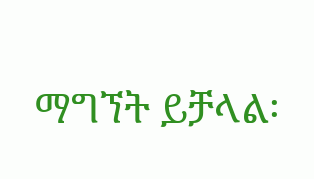ማግኘት ይቻላል፡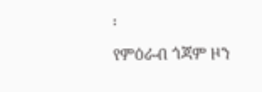፡
የምዕራብ ጎጃም ዞን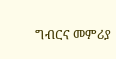ግብርና መምሪያ